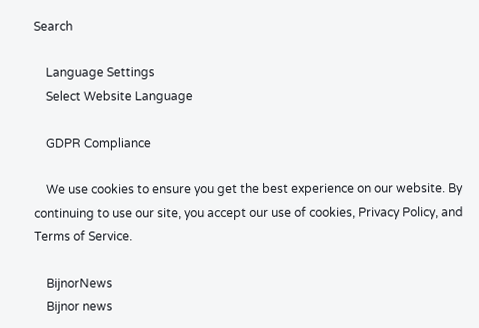Search

    Language Settings
    Select Website Language

    GDPR Compliance

    We use cookies to ensure you get the best experience on our website. By continuing to use our site, you accept our use of cookies, Privacy Policy, and Terms of Service.

    BijnorNews
    Bijnor news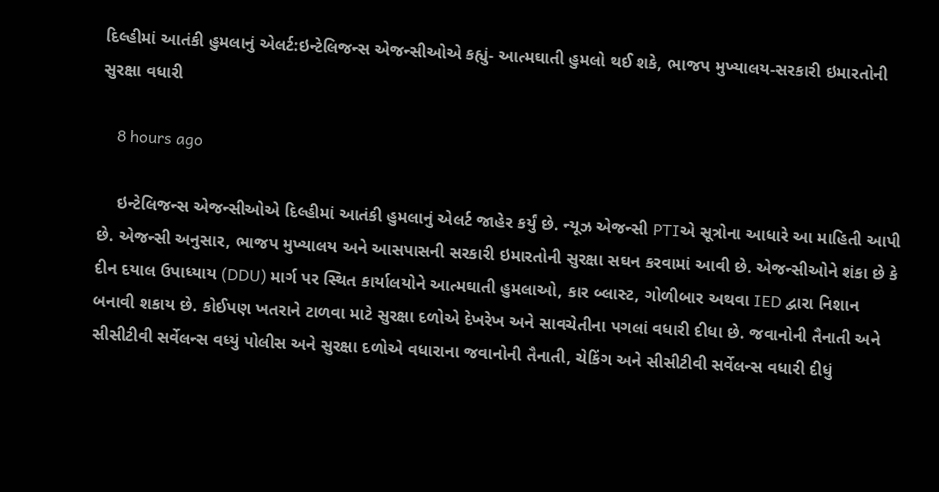દિલ્હીમાં આતંકી હુમલાનું એલર્ટ:ઇન્ટેલિજન્સ એજન્સીઓએ કહ્યું- આત્મઘાતી હુમલો થઈ શકે, ભાજપ મુખ્યાલય-સરકારી ઇમારતોની સુરક્ષા વધારી

    8 hours ago

    ઇન્ટેલિજન્સ એજન્સીઓએ દિલ્હીમાં આતંકી હુમલાનું એલર્ટ જાહેર કર્યું છે. ન્યૂઝ એજન્સી PTIએ સૂત્રોના આધારે આ માહિતી આપી છે. એજન્સી અનુસાર, ભાજપ મુખ્યાલય અને આસપાસની સરકારી ઇમારતોની સુરક્ષા સઘન કરવામાં આવી છે. એજન્સીઓને શંકા છે કે દીન દયાલ ઉપાધ્યાય (DDU) માર્ગ પર સ્થિત કાર્યાલયોને આત્મઘાતી હુમલાઓ, કાર બ્લાસ્ટ, ગોળીબાર અથવા IED દ્વારા નિશાન બનાવી શકાય છે. કોઈપણ ખતરાને ટાળવા માટે સુરક્ષા દળોએ દેખરેખ અને સાવચેતીના પગલાં વધારી દીધા છે. જવાનોની તૈનાતી અને સીસીટીવી સર્વેલન્સ વધ્યું પોલીસ અને સુરક્ષા દળોએ વધારાના જવાનોની તૈનાતી, ચેકિંગ અને સીસીટીવી સર્વેલન્સ વધારી દીધું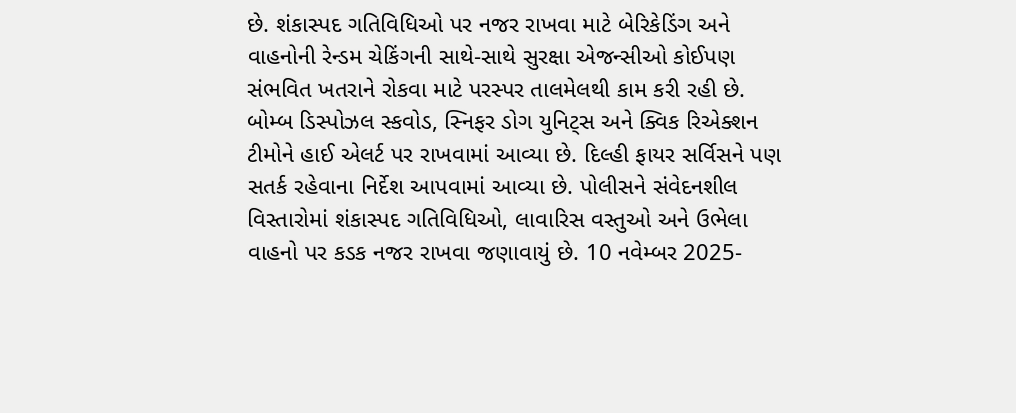છે. શંકાસ્પદ ગતિવિધિઓ પર નજર રાખવા માટે બેરિકેડિંગ અને વાહનોની રેન્ડમ ચેકિંગની સાથે-સાથે સુરક્ષા એજન્સીઓ કોઈપણ સંભવિત ખતરાને રોકવા માટે પરસ્પર તાલમેલથી કામ કરી રહી છે. બોમ્બ ડિસ્પોઝલ સ્કવોડ, સ્નિફર ડોગ યુનિટ્સ અને ક્વિક રિએક્શન ટીમોને હાઈ એલર્ટ પર રાખવામાં આવ્યા છે. દિલ્હી ફાયર સર્વિસને પણ સતર્ક રહેવાના નિર્દેશ આપવામાં આવ્યા છે. પોલીસને સંવેદનશીલ વિસ્તારોમાં શંકાસ્પદ ગતિવિધિઓ, લાવારિસ વસ્તુઓ અને ઉભેલા વાહનો પર કડક નજર રાખવા જણાવાયું છે. 10 નવેમ્બર 2025-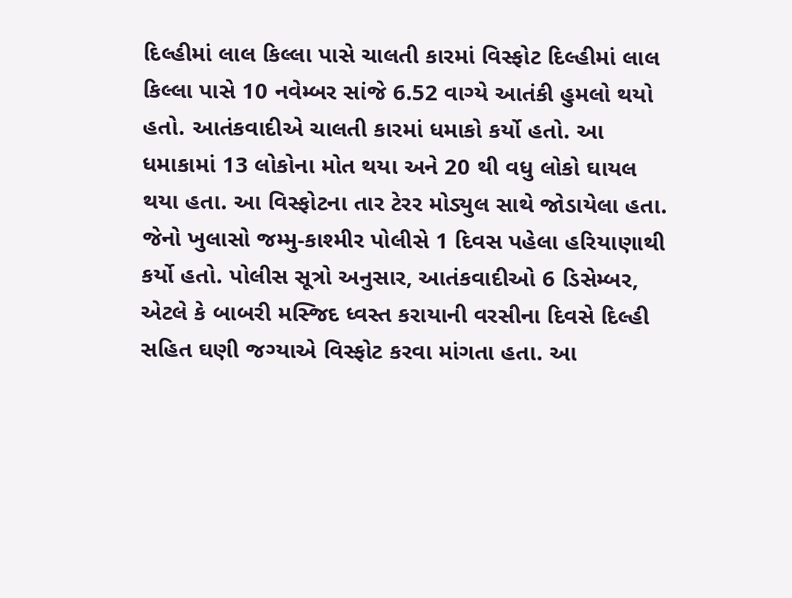દિલ્હીમાં લાલ કિલ્લા પાસે ચાલતી કારમાં વિસ્ફોટ દિલ્હીમાં લાલ કિલ્લા પાસે 10 નવેમ્બર સાંજે 6.52 વાગ્યે આતંકી હુમલો થયો હતો. આતંકવાદીએ ચાલતી કારમાં ધમાકો કર્યો હતો. આ ધમાકામાં 13 લોકોના મોત થયા અને 20 થી વધુ લોકો ઘાયલ થયા હતા. આ વિસ્ફોટના તાર ટેરર મોડ્યુલ સાથે જોડાયેલા હતા. જેનો ખુલાસો જમ્મુ-કાશ્મીર પોલીસે 1 દિવસ પહેલા હરિયાણાથી કર્યો હતો. પોલીસ સૂત્રો અનુસાર, આતંકવાદીઓ 6 ડિસેમ્બર, એટલે કે બાબરી મસ્જિદ ધ્વસ્ત કરાયાની વરસીના દિવસે દિલ્હી સહિત ઘણી જગ્યાએ વિસ્ફોટ કરવા માંગતા હતા. આ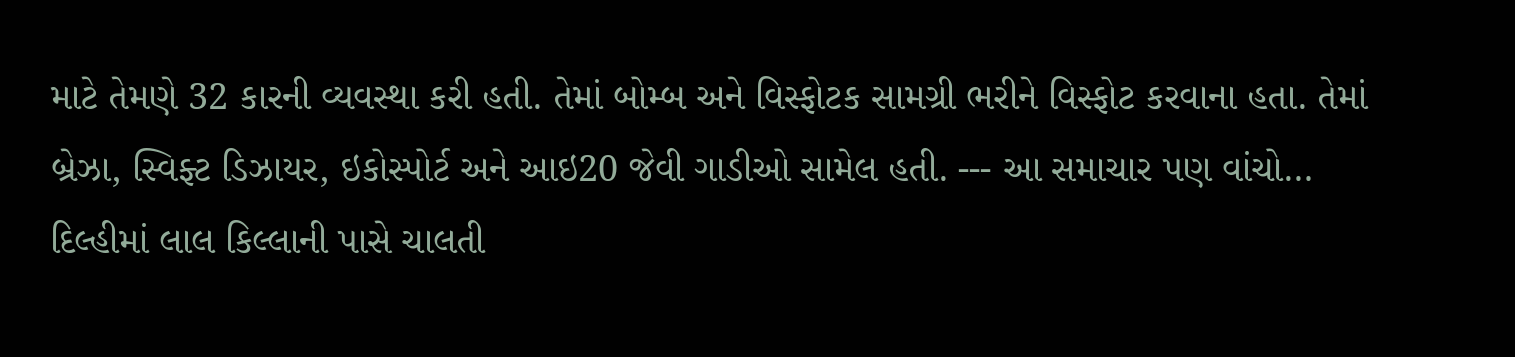માટે તેમણે 32 કારની વ્યવસ્થા કરી હતી. તેમાં બોમ્બ અને વિસ્ફોટક સામગ્રી ભરીને વિસ્ફોટ કરવાના હતા. તેમાં બ્રેઝા, સ્વિફ્ટ ડિઝાયર, ઇકોસ્પોર્ટ અને આઇ20 જેવી ગાડીઓ સામેલ હતી. --- આ સમાચાર પણ વાંચો… દિલ્હીમાં લાલ કિલ્લાની પાસે ચાલતી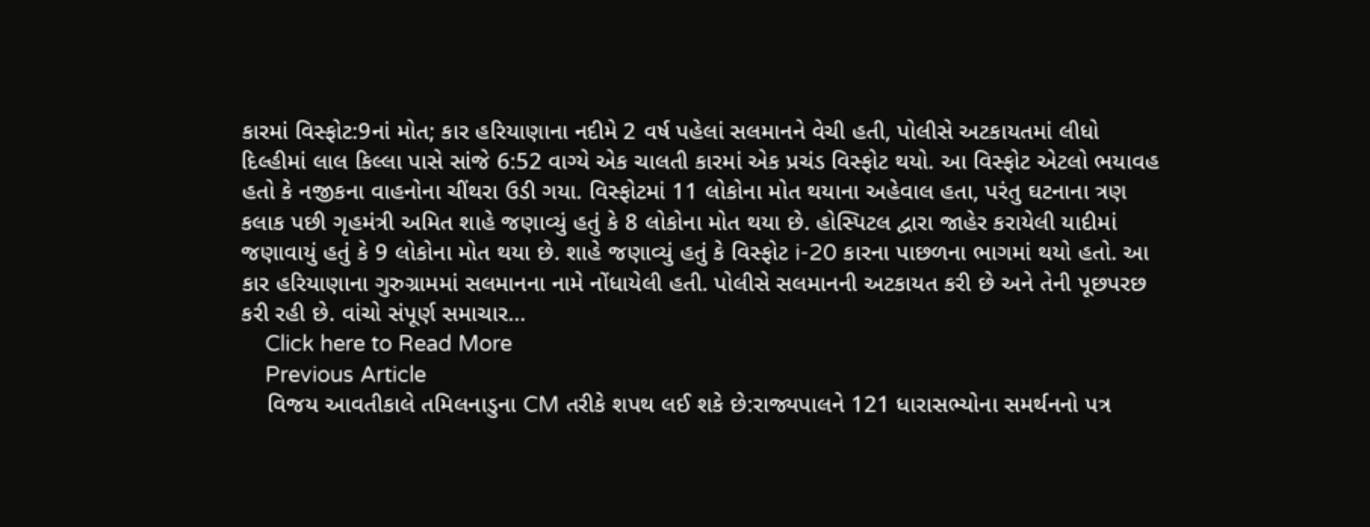કારમાં વિસ્ફોટ:9નાં મોત; કાર હરિયાણાના નદીમે 2 વર્ષ પહેલાં સલમાનને વેચી હતી, પોલીસે અટકાયતમાં લીધો દિલ્હીમાં લાલ કિલ્લા પાસે સાંજે 6:52 વાગ્યે એક ચાલતી કારમાં એક પ્રચંડ વિસ્ફોટ થયો. આ વિસ્ફોટ એટલો ભયાવહ હતો કે નજીકના વાહનોના ચીંથરા ઉડી ગયા. વિસ્ફોટમાં 11 લોકોના મોત થયાના અહેવાલ હતા, પરંતુ ઘટનાના ત્રણ કલાક પછી ગૃહમંત્રી અમિત શાહે જણાવ્યું હતું કે 8 લોકોના મોત થયા છે. હોસ્પિટલ દ્વારા જાહેર કરાયેલી યાદીમાં જણાવાયું હતું કે 9 લોકોના મોત થયા છે. શાહે જણાવ્યું હતું કે વિસ્ફોટ i-20 કારના પાછળના ભાગમાં થયો હતો. આ કાર હરિયાણાના ગુરુગ્રામમાં સલમાનના નામે નોંધાયેલી હતી. પોલીસે સલમાનની અટકાયત કરી છે અને તેની પૂછપરછ કરી રહી છે. વાંચો સંપૂર્ણ સમાચાર…
    Click here to Read More
    Previous Article
    વિજય આવતીકાલે તમિલનાડુના CM તરીકે શપથ લઈ શકે છે:રાજ્યપાલને 121 ધારાસભ્યોના સમર્થનનો પત્ર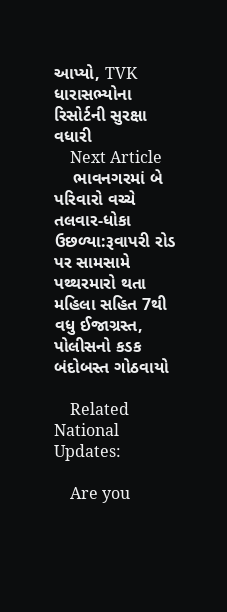આપ્યો, TVK ધારાસભ્યોના રિસોર્ટની સુરક્ષા વધારી
    Next Article
    ભાવનગરમાં બે પરિવારો વચ્ચે તલવાર-ધોકા ઉછળ્યા:રૂવાપરી રોડ પર સામસામે પથ્થરમારો થતા મહિલા સહિત 7થી વધુ ઈજાગ્રસ્ત, પોલીસનો કડક બંદોબસ્ત ગોઠવાયો

    Related National Updates:

    Are you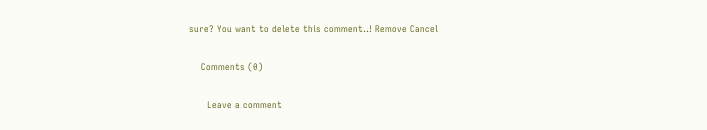sure? You want to delete this comment..! Remove Cancel

    Comments (0)

      Leave a comment